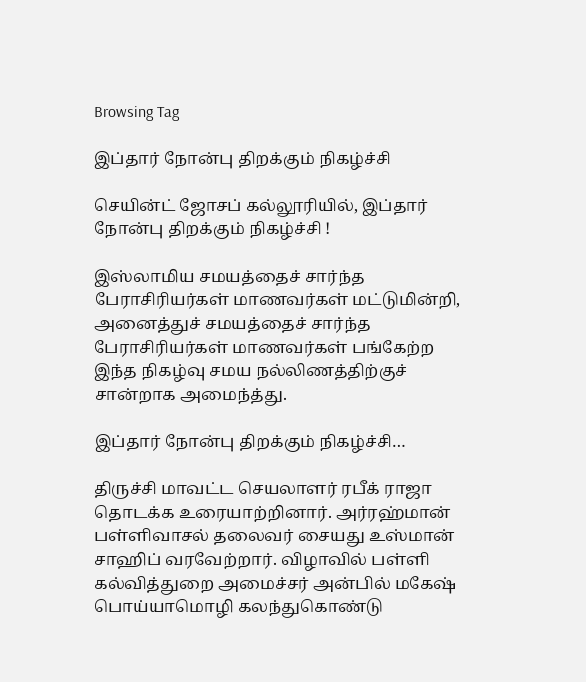Browsing Tag

இப்தார் நோன்பு திறக்கும் நிகழ்ச்சி

செயின்ட் ஜோசப் கல்லூரியில், இப்தார் நோன்பு திறக்கும் நிகழ்ச்சி !

இஸ்லாமிய சமயத்தைச் சார்ந்த பேராசிரியர்கள் மாணவர்கள் மட்டுமின்றி, அனைத்துச் சமயத்தைச் சார்ந்த பேராசிரியர்கள் மாணவர்கள் பங்கேற்ற இந்த நிகழ்வு சமய நல்லிணத்திற்குச் சான்றாக அமைந்த்து.

இப்தார் நோன்பு திறக்கும் நிகழ்ச்சி…

திருச்சி மாவட்ட செயலாளர் ரபீக் ராஜா தொடக்க உரையாற்றினார். அர்ரஹ்மான் பள்ளிவாசல் தலைவர் சையது உஸ்மான் சாஹிப் வரவேற்றார். விழாவில் பள்ளி கல்வித்துறை அமைச்சர் அன்பில் மகேஷ் பொய்யாமொழி கலந்துகொண்டு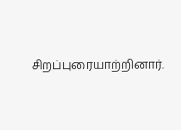சிறப்புரையாற்றினார்.